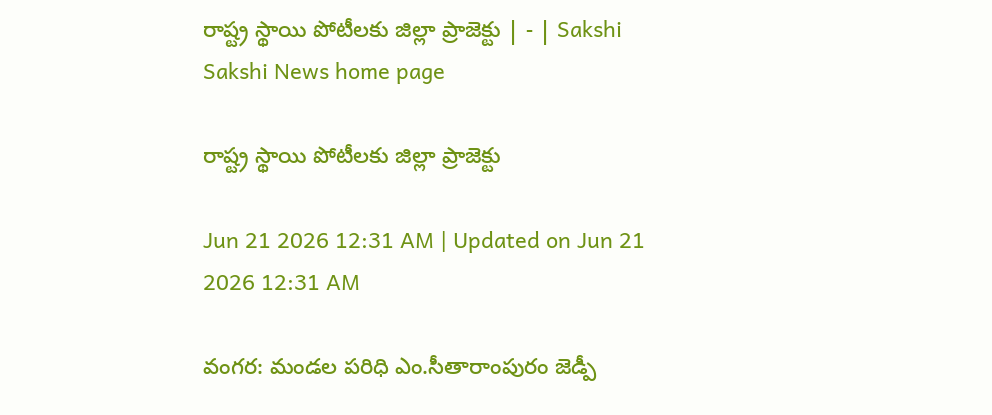రాష్ట్ర స్థాయి పోటీలకు జిల్లా ప్రాజెక్టు | - | Sakshi
Sakshi News home page

రాష్ట్ర స్థాయి పోటీలకు జిల్లా ప్రాజెక్టు

Jun 21 2026 12:31 AM | Updated on Jun 21 2026 12:31 AM

వంగర: మండల పరిధి ఎం.సీతారాంపురం జెడ్పీ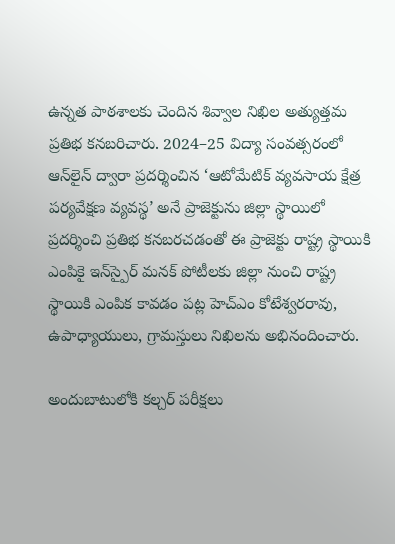ఉన్నత పాఠశాలకు చెందిన శివ్వాల నిఖిల అత్యుత్తమ ప్రతిభ కనబరిచారు. 2024–25 విద్యా సంవత్సరంలో ఆన్‌లైన్‌ ద్వారా ప్రదర్శించిన ‘ఆటోమేటిక్‌ వ్యవసాయ క్షేత్ర పర్యవేక్షణ వ్యవస్థ’ అనే ప్రాజెక్టును జిల్లా స్థాయిలో ప్రదర్శించి ప్రతిభ కనబరచడంతో ఈ ప్రాజెక్టు రాష్ట్ర స్థాయికి ఎంపికై ఇన్‌స్పైర్‌ మనక్‌ పోటీలకు జిల్లా నుంచి రాష్ట్ర స్థాయికి ఎంపిక కావడం పట్ల హెచ్‌ఎం కోటేశ్వరరావు, ఉపాధ్యాయులు, గ్రామస్తులు నిఖిలను అభినందించారు.

అందుబాటులోకి కల్చర్‌ పరీక్షలు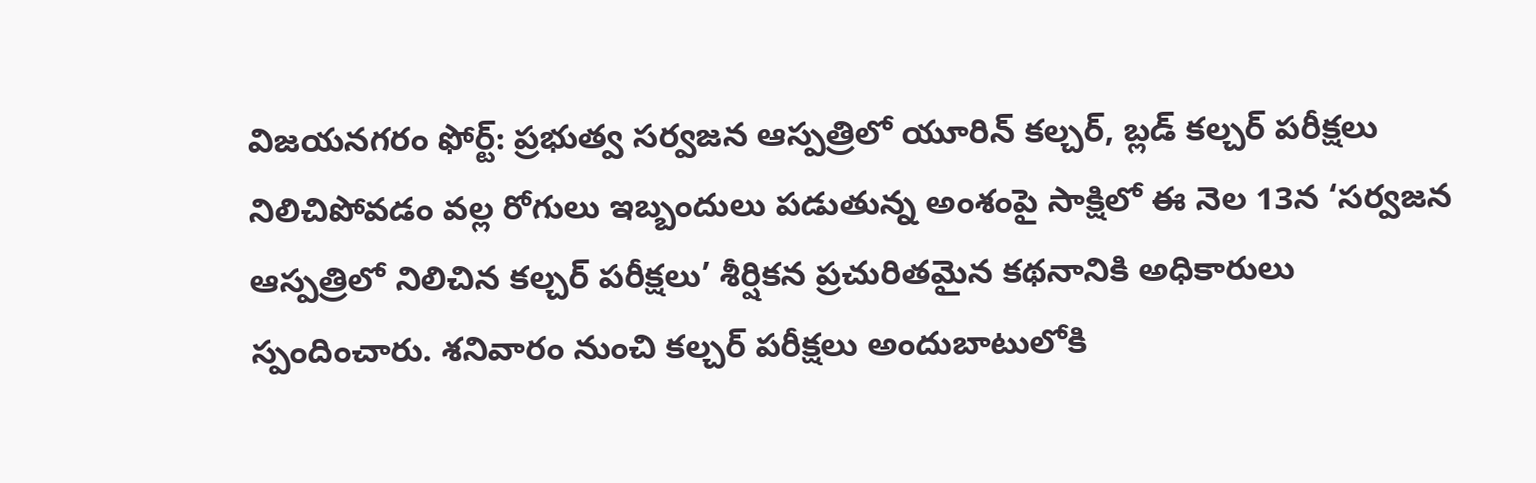విజయనగరం ఫోర్ట్‌: ప్రభుత్వ సర్వజన ఆస్పత్రిలో యూరిన్‌ కల్చర్‌, బ్లడ్‌ కల్చర్‌ పరీక్షలు నిలిచిపోవడం వల్ల రోగులు ఇబ్బందులు పడుతున్న అంశంపై సాక్షిలో ఈ నెల 13న ‘సర్వజన ఆస్పత్రిలో నిలిచిన కల్చర్‌ పరీక్షలు’ శీర్షికన ప్రచురితమైన కథనానికి అధికారులు స్పందించారు. శనివారం నుంచి కల్చర్‌ పరీక్షలు అందుబాటులోకి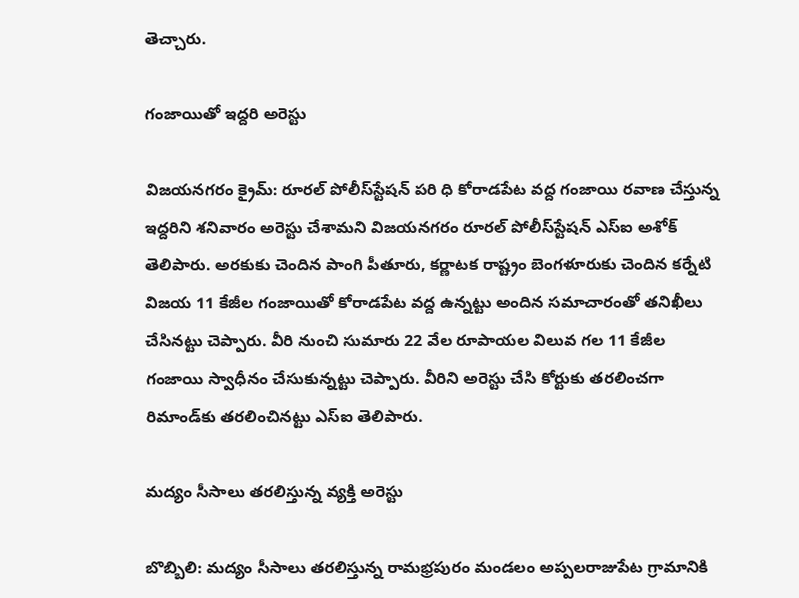తెచ్చారు.

గంజాయితో ఇద్దరి అరెస్టు

విజయనగరం క్రైమ్‌: రూరల్‌ పోలీస్‌స్టేషన్‌ పరి ధి కోరాడపేట వద్ద గంజాయి రవాణ చేస్తున్న ఇద్దరిని శనివారం అరెస్టు చేశామని విజయనగరం రూరల్‌ పోలీస్‌స్టేషన్‌ ఎస్‌ఐ అశోక్‌ తెలిపారు. అరకుకు చెందిన పాంగి పీతూరు, కర్ణాటక రాష్ట్రం బెంగళూరుకు చెందిన కర్నేటి విజయ 11 కేజీల గంజాయితో కోరాడపేట వద్ద ఉన్నట్టు అందిన సమాచారంతో తనిఖీలు చేసినట్టు చెప్పారు. వీరి నుంచి సుమారు 22 వేల రూపాయల విలువ గల 11 కేజీల గంజాయి స్వాధీనం చేసుకున్నట్టు చెప్పారు. వీరిని అరెస్టు చేసి కోర్టుకు తరలించగా రిమాండ్‌కు తరలించినట్టు ఎస్‌ఐ తెలిపారు.

మద్యం సీసాలు తరలిస్తున్న వ్యక్తి అరెస్టు

బొబ్బిలి: మద్యం సీసాలు తరలిస్తున్న రామభ్రపురం మండలం అప్పలరాజుపేట గ్రామానికి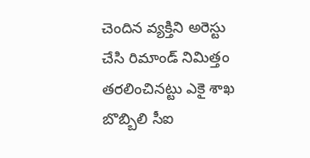చెందిన వ్యక్తిని అరెస్టు చేసి రిమాండ్‌ నిమిత్తం తరలించినట్టు ఎకై శాఖ బొబ్బిలి సీఐ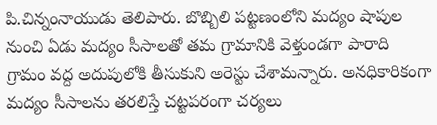పి.చిన్నంనాయుడు తెలిపారు. బొబ్బిలి పట్టణంలోని మద్యం షాపుల నుంచి ఏడు మద్యం సీసాలతో తమ గ్రామానికి వెళ్తుండగా పారాది గ్రామం వద్ద అదుపులోకి తీసుకుని అరెస్టు చేశామన్నారు. అనధికారికంగా మద్యం సీసాలను తరలిస్తే చట్టపరంగా చర్యలు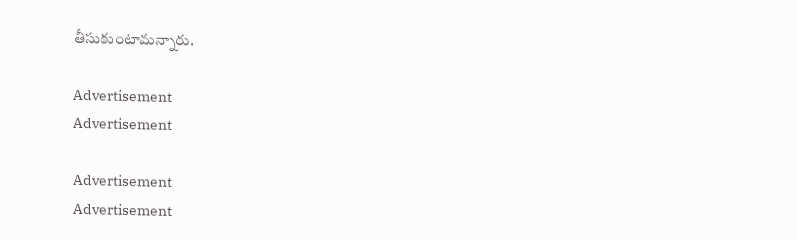తీసుకుంటామన్నారు.

Advertisement
Advertisement

Advertisement
Advertisement